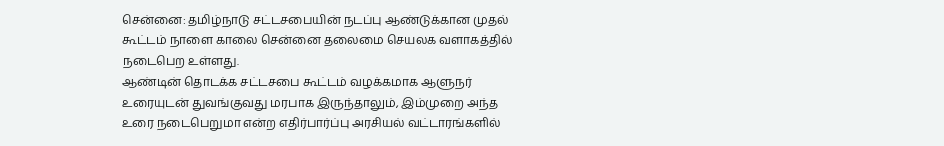சென்னை: தமிழ்நாடு சட்டசபையின் நடப்பு ஆண்டுக்கான முதல் கூட்டம் நாளை காலை சென்னை தலைமை செயலக வளாகத்தில் நடைபெற உள்ளது.
ஆண்டின் தொடக்க சட்டசபை கூட்டம் வழக்கமாக ஆளுநர் உரையுடன் துவங்குவது மரபாக இருந்தாலும், இம்முறை அந்த உரை நடைபெறுமா என்ற எதிர்பார்ப்பு அரசியல் வட்டாரங்களில்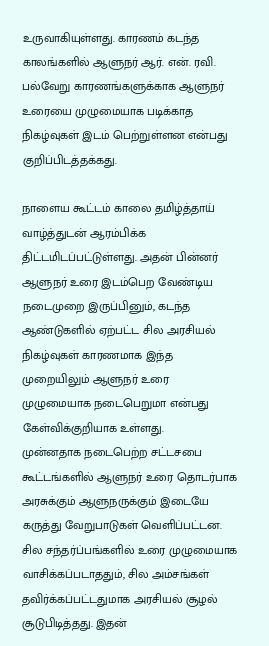உருவாகியுள்ளது. காரணம் கடந்த காலங்களில் ஆளுநர் ஆர். என். ரவி. பல்வேறு காரணங்களுக்காக ஆளுநர் உரையை முழுமையாக படிக்காத நிகழ்வுகள் இடம் பெற்றுள்ளன என்பது குறிப்பிடத்தக்கது.

நாளைய கூட்டம் காலை தமிழ்த்தாய் வாழ்த்துடன் ஆரம்பிக்க திட்டமிடப்பட்டுள்ளது. அதன் பின்னர் ஆளுநர் உரை இடம்பெற வேண்டிய நடைமுறை இருப்பினும், கடந்த ஆண்டுகளில் ஏற்பட்ட சில அரசியல் நிகழ்வுகள் காரணமாக இந்த முறையிலும் ஆளுநர் உரை முழுமையாக நடைபெறுமா என்பது கேள்விக்குறியாக உள்ளது.
முன்னதாக நடைபெற்ற சட்டசபை கூட்டங்களில் ஆளுநர் உரை தொடர்பாக அரசுக்கும் ஆளுநருக்கும் இடையே கருத்து வேறுபாடுகள் வெளிப்பட்டன. சில சந்தர்ப்பங்களில் உரை முழுமையாக வாசிக்கப்படாததும், சில அம்சங்கள் தவிர்க்கப்பட்டதுமாக அரசியல் சூழல் சூடுபிடித்தது. இதன்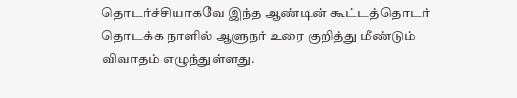தொடர்ச்சியாகவே இந்த ஆண்டின் கூட்டத்தொடர் தொடக்க நாளில் ஆளுநர் உரை குறித்து மீண்டும் விவாதம் எழுந்துள்ளது.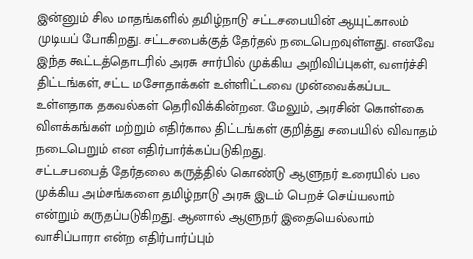இன்னும் சில மாதங்களில் தமிழ்நாடு சட்டசபையின் ஆயுட்காலம் முடியப் போகிறது. சட்டசபைக்குத் தேர்தல் நடைபெறவுள்ளது. எனவே இந்த கூட்டத்தொடரில் அரசு சார்பில் முக்கிய அறிவிப்புகள், வளர்ச்சி திட்டங்கள், சட்ட மசோதாக்கள் உள்ளிட்டவை முன்வைக்கப்பட உள்ளதாக தகவல்கள் தெரிவிக்கின்றன. மேலும், அரசின் கொள்கை விளக்கங்கள் மற்றும் எதிர்கால திட்டங்கள் குறித்து சபையில் விவாதம் நடைபெறும் என எதிர்பார்க்கப்படுகிறது.
சட்டசபபைத் தேர்தலை கருத்தில் கொண்டு ஆளுநர் உரையில் பல முக்கிய அம்சங்களை தமிழ்நாடு அரசு இடம் பெறச் செய்யலாம் என்றும் கருதப்படுகிறது. ஆனால் ஆளுநர் இதையெல்லாம் வாசிப்பாரா என்ற எதிர்பார்ப்பும்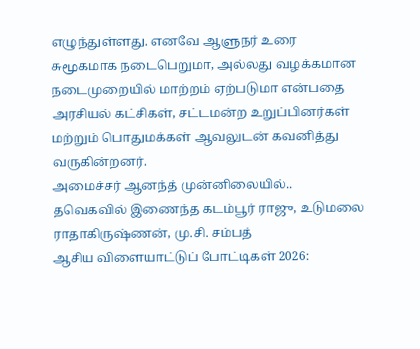எழுந்துள்ளது. எனவே ஆளுநர் உரை சுமூகமாக நடைபெறுமா, அல்லது வழக்கமான நடைமுறையில் மாற்றம் ஏற்படுமா என்பதை அரசியல் கட்சிகள், சட்டமன்ற உறுப்பினர்கள் மற்றும் பொதுமக்கள் ஆவலுடன் கவனித்து வருகின்றனர்.
அமைச்சர் ஆனந்த் முன்னிலையில்.. தவெகவில் இணைந்த கடம்பூர் ராஜு, உடுமலை ராதாகிருஷ்ணன், மு.சி. சம்பத்
ஆசிய விளையாட்டுப் போட்டிகள் 2026: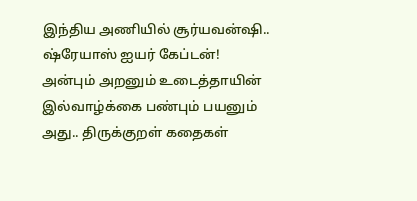இந்திய அணியில் சூர்யவன்ஷி.. ஷ்ரேயாஸ் ஐயர் கேப்டன்!
அன்பும் அறனும் உடைத்தாயின் இல்வாழ்க்கை பண்பும் பயனும் அது.. திருக்குறள் கதைகள்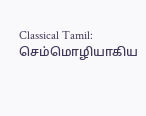Classical Tamil: செம்மொழியாகிய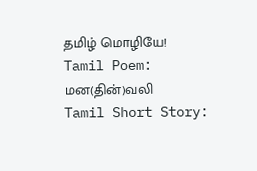தமிழ் மொழியே!
Tamil Poem: மன(தின்)வலி
Tamil Short Story: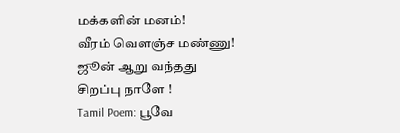மக்களின் மனம்!
வீரம் வெளஞ்ச மண்ணு!
ஜூன் ஆறு வந்தது சிறப்பு நாளே !
Tamil Poem: பூவே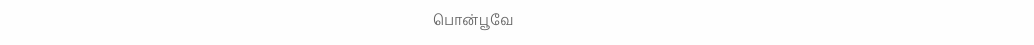பொன்பூவே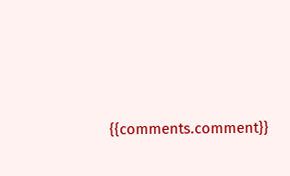{{comments.comment}}